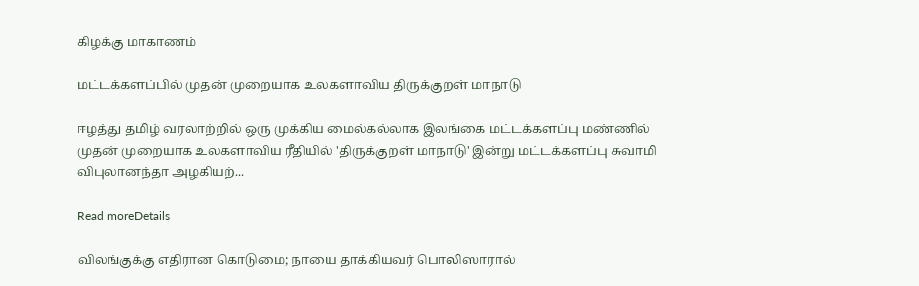கிழக்கு மாகாணம்

மட்டக்களப்பில் முதன் முறையாக உலகளாவிய திருக்குறள் மாநாடு

ஈழத்து தமிழ் வரலாற்றில் ஒரு முக்கிய மைல்கல்லாக இலங்கை மட்டக்களப்பு மண்ணில் முதன் முறையாக உலகளாவிய ரீதியில் 'திருக்குறள் மாநாடு' இன்று மட்டக்களப்பு சுவாமி விபுலானந்தா அழகியற்...

Read moreDetails

விலங்குக்கு எதிரான கொடுமை; நாயை தாக்கியவர் பொலிஸாரால்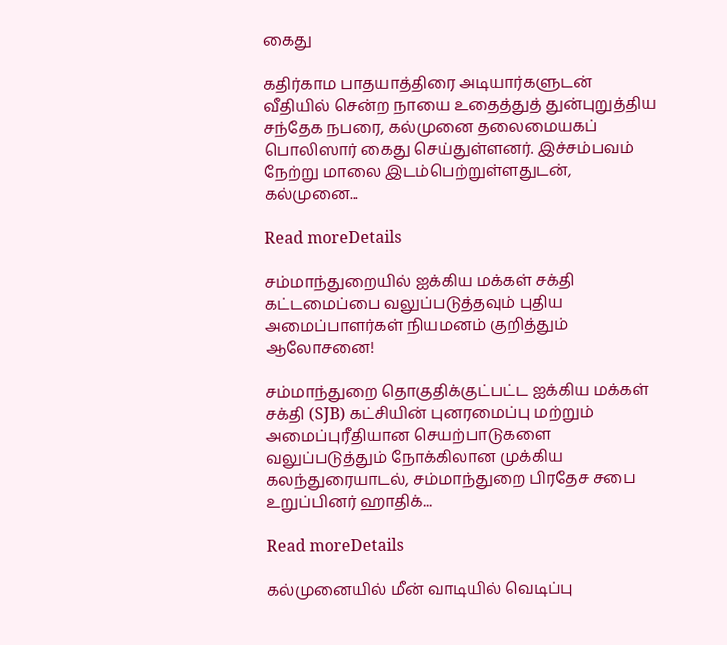கைது

கதிர்காம பாதயாத்திரை அடியார்களுடன் வீதியில் சென்ற நாயை உதைத்துத் துன்புறுத்திய சந்தேக நபரை, கல்முனை தலைமையகப் பொலிஸார் கைது செய்துள்ளனர். இச்சம்பவம் நேற்று மாலை இடம்பெற்றுள்ளதுடன், கல்முனை...

Read moreDetails

சம்மாந்துறையில் ஐக்கிய மக்கள் சக்தி கட்டமைப்பை வலுப்படுத்தவும் புதிய அமைப்பாளர்கள் நியமனம் குறித்தும் ஆலோசனை!

சம்மாந்துறை தொகுதிக்குட்பட்ட ஐக்கிய மக்கள் சக்தி (SJB) கட்சியின் புனரமைப்பு மற்றும் அமைப்புரீதியான செயற்பாடுகளை வலுப்படுத்தும் நோக்கிலான முக்கிய கலந்துரையாடல், சம்மாந்துறை பிரதேச சபை உறுப்பினர் ஹாதிக்...

Read moreDetails

கல்முனையில் மீன் வாடியில் வெடிப்பு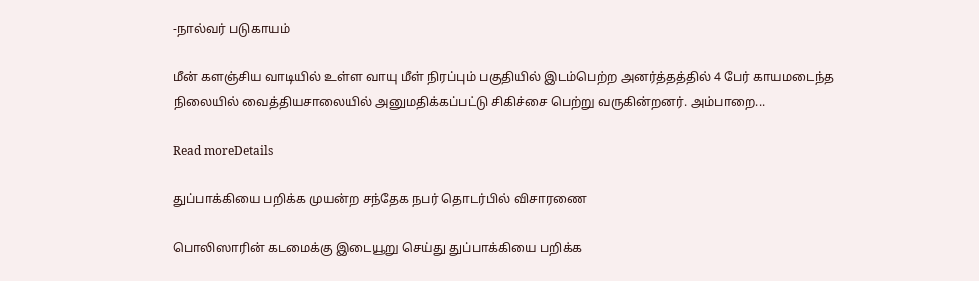-நால்வர் படுகாயம்

மீன் களஞ்சிய வாடியில் உள்ள வாயு மீள் நிரப்பும் பகுதியில் இடம்பெற்ற அனர்த்தத்தில் 4 பேர் காயமடைந்த நிலையில் வைத்தியசாலையில் அனுமதிக்கப்பட்டு சிகிச்சை பெற்று வருகின்றனர். அம்பாறை...

Read moreDetails

துப்பாக்கியை பறிக்க முயன்ற சந்தேக நபர் தொடர்பில் விசாரணை

பொலிஸாரின் கடமைக்கு இடையூறு செய்து துப்பாக்கியை பறிக்க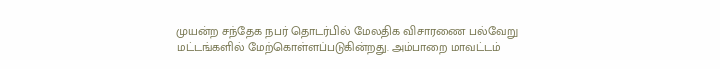முயன்ற சந்தேக நபர் தொடர்பில் மேலதிக விசாரணை பல்வேறு மட்டங்களில் மேற்கொள்ளப்படுகின்றது. அம்பாறை மாவட்டம்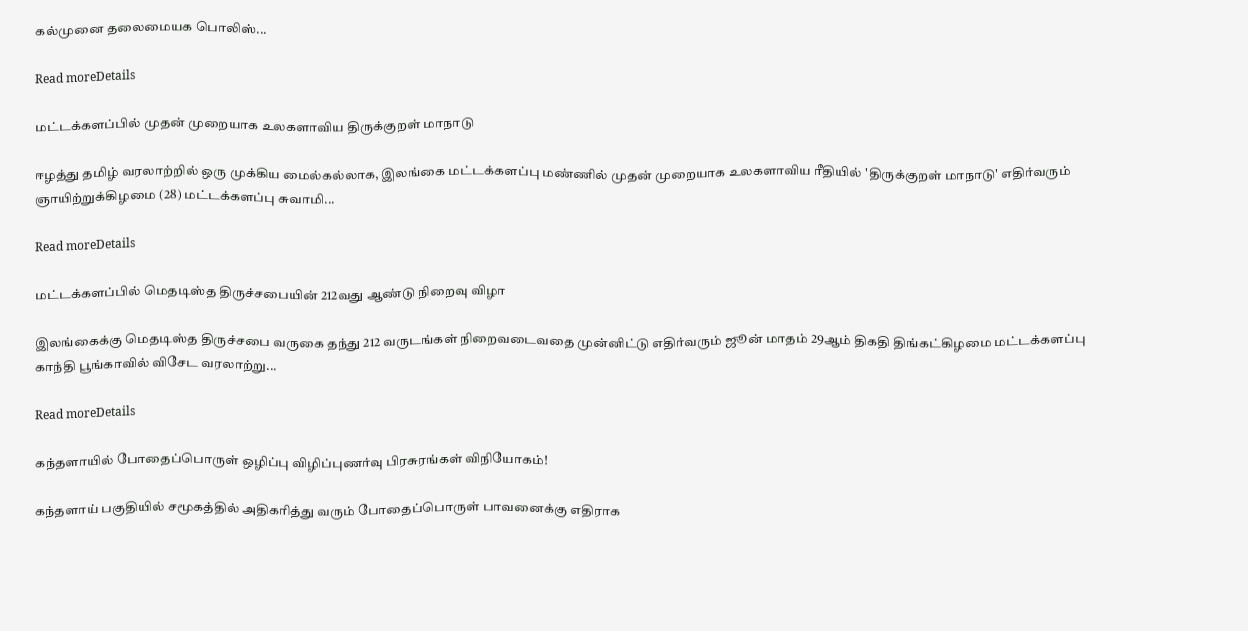கல்முனை தலைமையக பொலிஸ்...

Read moreDetails

மட்டக்களப்பில் முதன் முறையாக உலகளாவிய திருக்குறள் மாநாடு

ஈழத்து தமிழ் வரலாற்றில் ஒரு முக்கிய மைல்கல்லாக, இலங்கை மட்டக்களப்பு மண்ணில் முதன் முறையாக உலகளாவிய ரீதியில் 'திருக்குறள் மாநாடு' எதிர்வரும் ஞாயிற்றுக்கிழமை (28) மட்டக்களப்பு சுவாமி...

Read moreDetails

மட்டக்களப்பில் மெதடிஸ்த திருச்சபையின் 212வது ஆண்டு நிறைவு விழா

இலங்கைக்கு மெதடிஸ்த திருச்சபை வருகை தந்து 212 வருடங்கள் நிறைவடைவதை முன்னிட்டு எதிர்வரும் ஜூன் மாதம் 29ஆம் திகதி திங்கட்கிழமை மட்டக்களப்பு காந்தி பூங்காவில் விசேட வரலாற்று...

Read moreDetails

கந்தளாயில் போதைப்பொருள் ஒழிப்பு விழிப்புணர்வு பிரசுரங்கள் விநியோகம்!

கந்தளாய் பகுதியில் சமூகத்தில் அதிகரித்து வரும் போதைப்பொருள் பாவனைக்கு எதிராக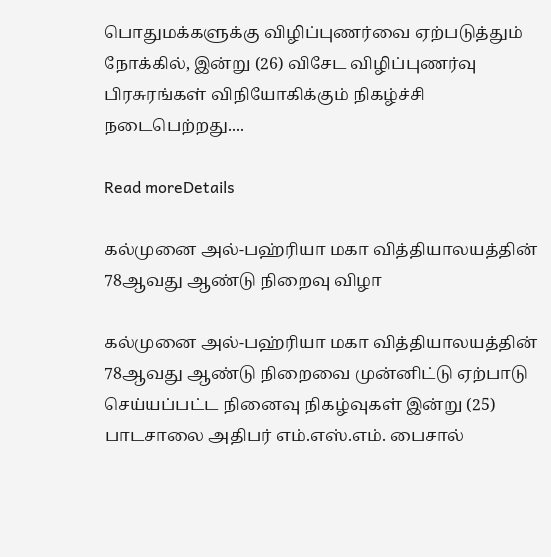பொதுமக்களுக்கு விழிப்புணர்வை ஏற்படுத்தும் நோக்கில், இன்று (26) விசேட விழிப்புணர்வு பிரசுரங்கள் விநியோகிக்கும் நிகழ்ச்சி நடைபெற்றது....

Read moreDetails

கல்முனை அல்-பஹ்ரியா மகா வித்தியாலயத்தின் 78ஆவது ஆண்டு நிறைவு விழா

கல்முனை அல்-பஹ்ரியா மகா வித்தியாலயத்தின் 78ஆவது ஆண்டு நிறைவை முன்னிட்டு ஏற்பாடு செய்யப்பட்ட நினைவு நிகழ்வுகள் இன்று (25) பாடசாலை அதிபர் எம்.எஸ்.எம். பைசால்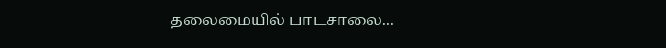தலைமையில் பாடசாலை...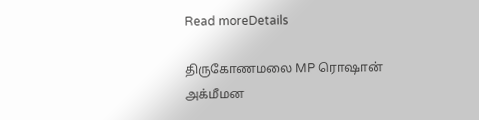Read moreDetails

திருகோணமலை MP ரொஷான் அக்மீமன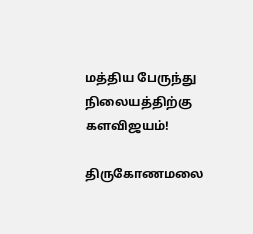மத்திய பேருந்து நிலையத்திற்கு களவிஜயம்!

திருகோணமலை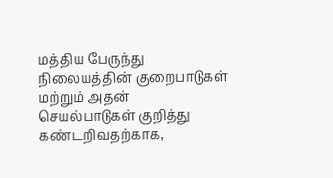மத்திய பேருந்து நிலையத்தின் குறைபாடுகள் மற்றும் அதன் செயல்பாடுகள் குறித்து கண்டறிவதற்காக,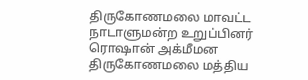திருகோணமலை மாவட்ட நாடாளுமன்ற உறுப்பினர் ரொஷான் அக்மீமன திருகோணமலை மத்திய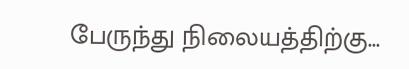பேருந்து நிலையத்திற்கு...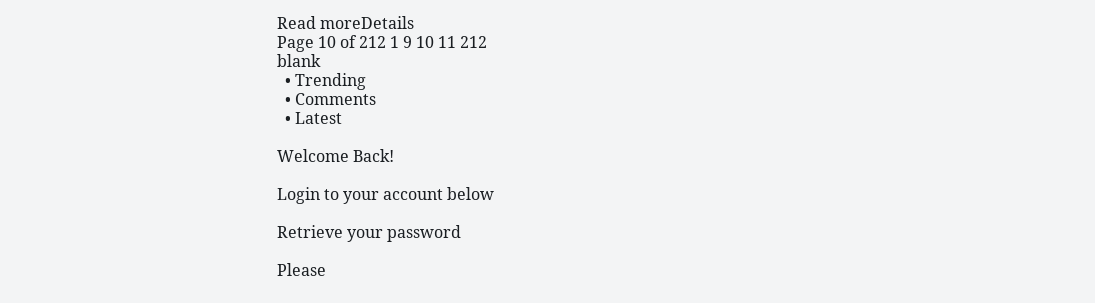Read moreDetails
Page 10 of 212 1 9 10 11 212
blank
  • Trending
  • Comments
  • Latest

Welcome Back!

Login to your account below

Retrieve your password

Please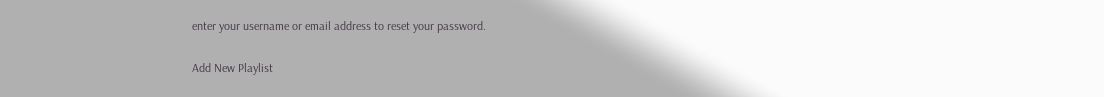enter your username or email address to reset your password.

Add New Playlist